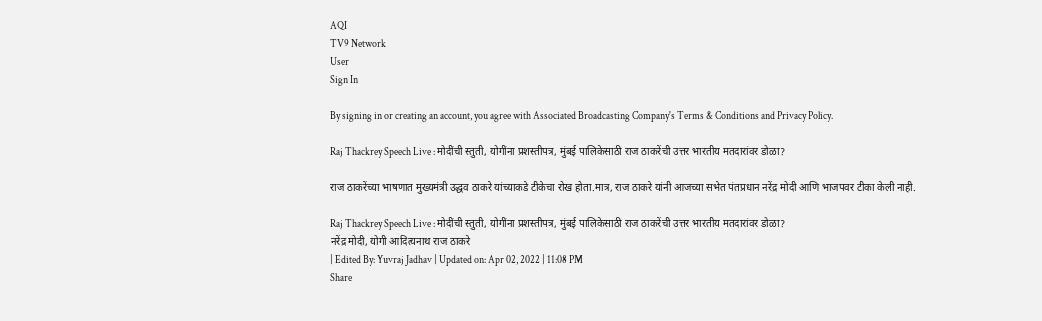AQI
TV9 Network
User
Sign In

By signing in or creating an account, you agree with Associated Broadcasting Company's Terms & Conditions and Privacy Policy.

Raj Thackrey Speech Live : मोदींची स्तुती, योगींना प्रशस्तीपत्र, मुंबई पालिकेसाठी राज ठाकरेंची उत्तर भारतीय मतदारांवर डोळा?

राज ठाकरेंच्या भाषणात मुख्यमंत्री उद्धव ठाकरे यांच्याकडे टीकेचा रोख होता.मात्र, राज ठाकरे यांनी आजच्या सभेत पंतप्रधान नरेंद्र मोदी आणि भाजपवर टीका केली नाही.

Raj Thackrey Speech Live : मोदींची स्तुती, योगींना प्रशस्तीपत्र, मुंबई पालिकेसाठी राज ठाकरेंची उत्तर भारतीय मतदारांवर डोळा?
नरेंद्र मोदी, योगी आदित्यनाथ राज ठाकरे
| Edited By: Yuvraj Jadhav | Updated on: Apr 02, 2022 | 11:08 PM
Share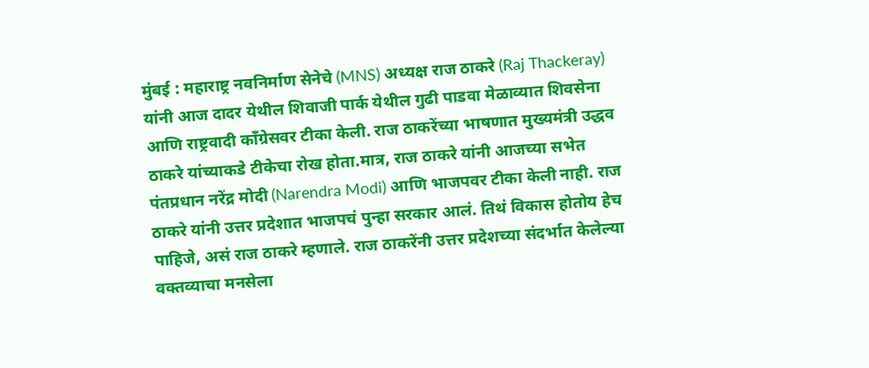मुंबई : महाराष्ट्र नवनिर्माण सेनेचे (MNS) अध्यक्ष राज ठाकरे (Raj Thackeray) यांनी आज दादर येथील शिवाजी पार्क येथील गुढी पाडवा मेळाव्यात शिवसेना आणि राष्ट्रवादी काँग्रेसवर टीका केली. राज ठाकरेंच्या भाषणात मुख्यमंत्री उद्धव ठाकरे यांच्याकडे टीकेचा रोख होता.मात्र, राज ठाकरे यांनी आजच्या सभेत पंतप्रधान नरेंद्र मोदी (Narendra Modi) आणि भाजपवर टीका केली नाही. राज ठाकरे यांनी उत्तर प्रदेशात भाजपचं पुन्हा सरकार आलं. तिथं विकास होतोय हेच पाहिजे, असं राज ठाकरे म्हणाले. राज ठाकरेंनी उत्तर प्रदेशच्या संदर्भात केलेल्या वक्तव्याचा मनसेला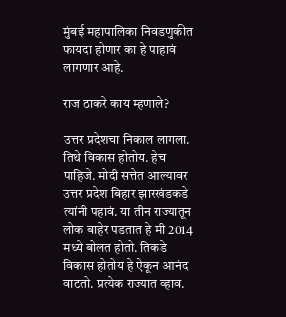मुंबई महापालिका निवडणुकीत फायदा होणार का हे पाहावं लागणार आहे.

राज ठाकरे काय म्हणाले?

उत्तर प्रदेशचा निकाल लागला. तिथे विकास होतोय. हेच पाहिजे. मोदी सत्तेत आल्यावर उत्तर प्रदेश बिहार झारखंडकडे त्यांनी पहावं. या तीन राज्यातून लोक बाहेर पडतात हे मी 2014 मध्ये बोलत होतो. तिकडे विकास होतोय हे ऐकून आनंद वाटतो. प्रत्येक राज्यात व्हाव.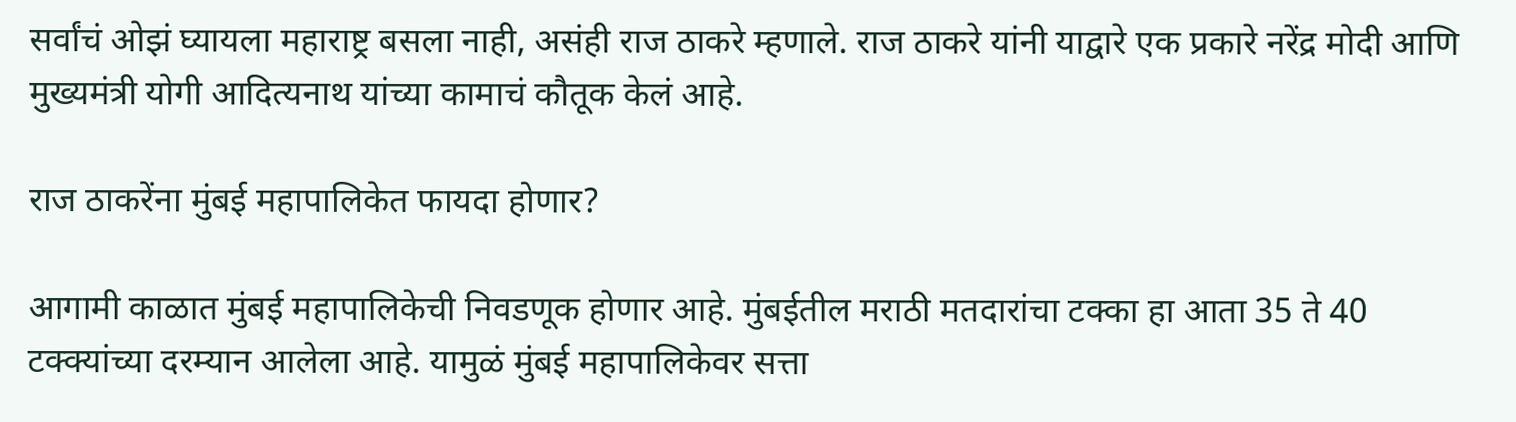सर्वांचं ओझं घ्यायला महाराष्ट्र बसला नाही, असंही राज ठाकरे म्हणाले. राज ठाकरे यांनी याद्वारे एक प्रकारे नरेंद्र मोदी आणि मुख्यमंत्री योगी आदित्यनाथ यांच्या कामाचं कौतूक केलं आहे.

राज ठाकरेंना मुंबई महापालिकेत फायदा होणार?

आगामी काळात मुंबई महापालिकेची निवडणूक होणार आहे. मुंबईतील मराठी मतदारांचा टक्का हा आता 35 ते 40 टक्क्यांच्या दरम्यान आलेला आहे. यामुळं मुंबई महापालिकेवर सत्ता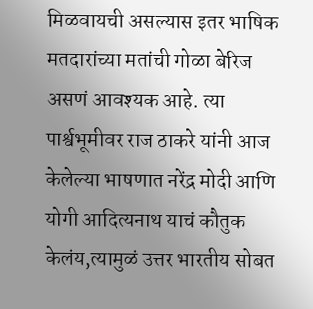मिळवायची असल्यास इतर भाषिक मतदारांच्या मतांची गोळा बेरिज असणं आवश्यक आहे. त्या पार्श्वभूमीवर राज ठाकरे यांनी आज केलेल्या भाषणात नरेंद्र मोदी आणि योगी आदित्यनाथ याचं कौतुक केलंय,त्यामुळं उत्तर भारतीय सोबत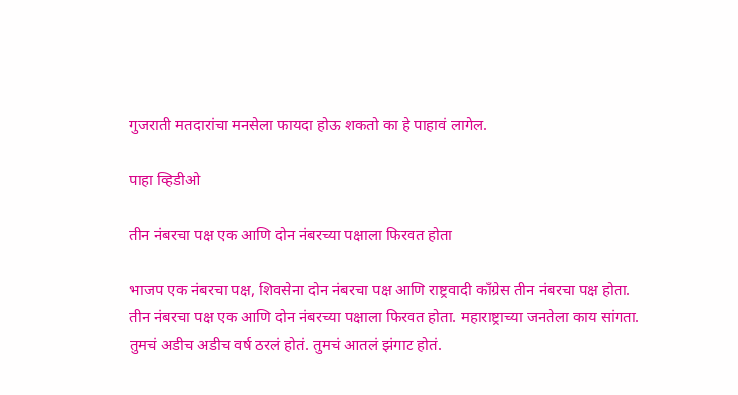गुजराती मतदारांचा मनसेला फायदा होऊ शकतो का हे पाहावं लागेल.

पाहा व्हिडीओ

तीन नंबरचा पक्ष एक आणि दोन नंबरच्या पक्षाला फिरवत होता

भाजप एक नंबरचा पक्ष, शिवसेना दोन नंबरचा पक्ष आणि राष्ट्रवादी काँग्रेस तीन नंबरचा पक्ष होता. तीन नंबरचा पक्ष एक आणि दोन नंबरच्या पक्षाला फिरवत होता. महाराष्ट्राच्या जनतेला काय सांगता. तुमचं अडीच अडीच वर्ष ठरलं होतं. तुमचं आतलं झंगाट होतं.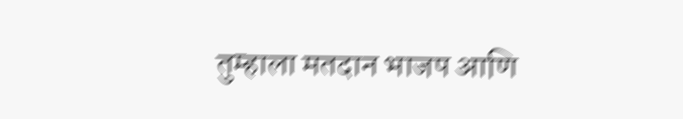तुम्हाला मतदान भाजप आणि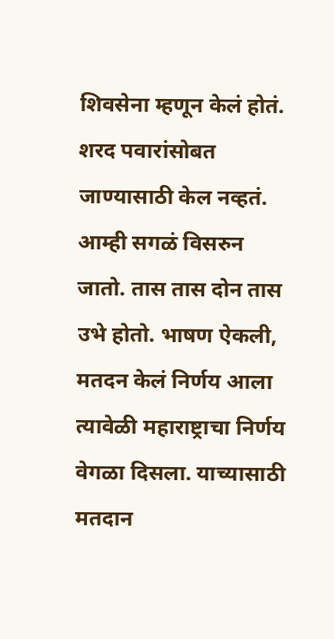शिवसेना म्हणून केलं होतं. शरद पवारांसोबत जाण्यासाठी केल नव्हतं. आम्ही सगळं विसरुन जातो. तास तास दोन तास उभे होतो. भाषण ऐकली, मतदन केलं निर्णय आला त्यावेळी महाराष्ट्राचा निर्णय वेगळा दिसला. याच्यासाठी मतदान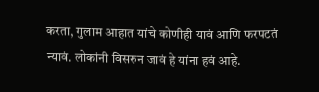करता, गुलाम आहात यांचे कोणीही यावं आणि फरपटतं न्यावं. लोकांनी विसरुन जावं हे यांना हवं आहे.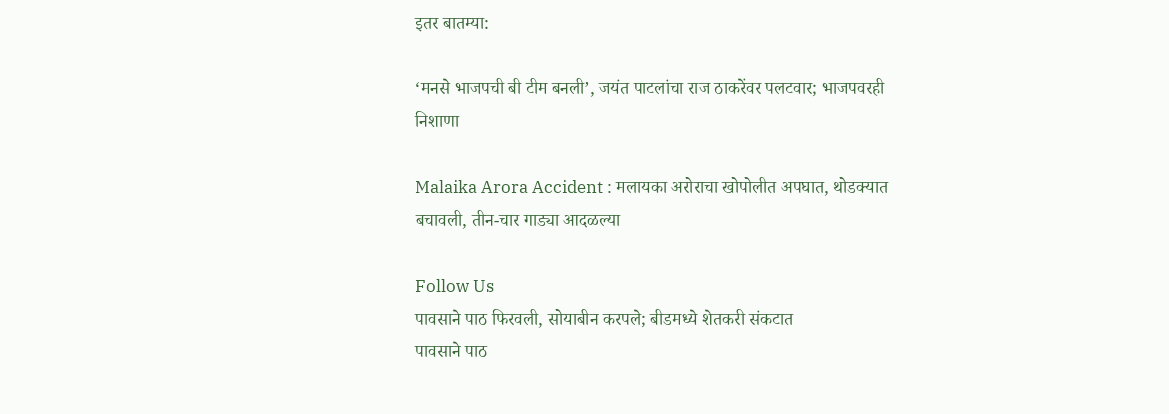इतर बातम्या:

‘मनसे भाजपची बी टीम बनली’, जयंत पाटलांचा राज ठाकरेंवर पलटवार; भाजपवरही निशाणा

Malaika Arora Accident : मलायका अरोराचा खोपोलीत अपघात, थोडक्यात बचावली, तीन-चार गाड्या आदळल्या

Follow Us
पावसाने पाठ फिरवली, सोयाबीन करपले; बीडमध्ये शेतकरी संकटात
पावसाने पाठ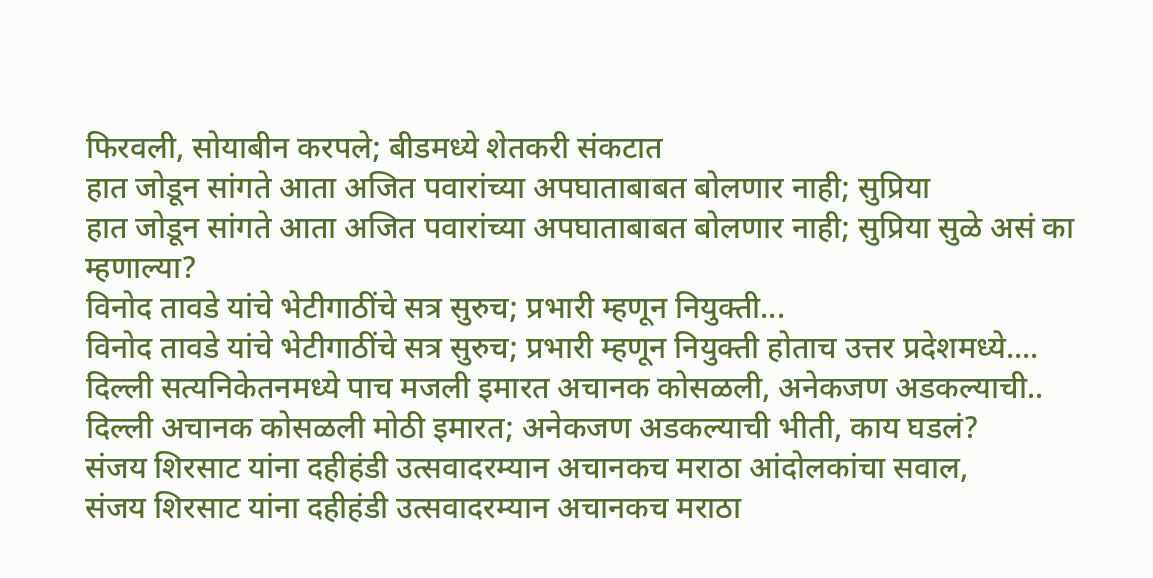फिरवली, सोयाबीन करपले; बीडमध्ये शेतकरी संकटात
हात जोडून सांगते आता अजित पवारांच्या अपघाताबाबत बोलणार नाही; सुप्रिया
हात जोडून सांगते आता अजित पवारांच्या अपघाताबाबत बोलणार नाही; सुप्रिया सुळे असं का म्हणाल्या?
विनोद तावडे यांचे भेटीगाठींचे सत्र सुरुच; प्रभारी म्हणून नियुक्ती...
विनोद तावडे यांचे भेटीगाठींचे सत्र सुरुच; प्रभारी म्हणून नियुक्ती होताच उत्तर प्रदेशमध्ये....
दिल्ली सत्यनिकेतनमध्ये पाच मजली इमारत अचानक कोसळली, अनेकजण अडकल्याची..
दिल्ली अचानक कोसळली मोठी इमारत; अनेकजण अडकल्याची भीती, काय घडलं?
संजय शिरसाट यांना दहीहंडी उत्सवादरम्यान अचानकच मराठा आंदोलकांचा सवाल,
संजय शिरसाट यांना दहीहंडी उत्सवादरम्यान अचानकच मराठा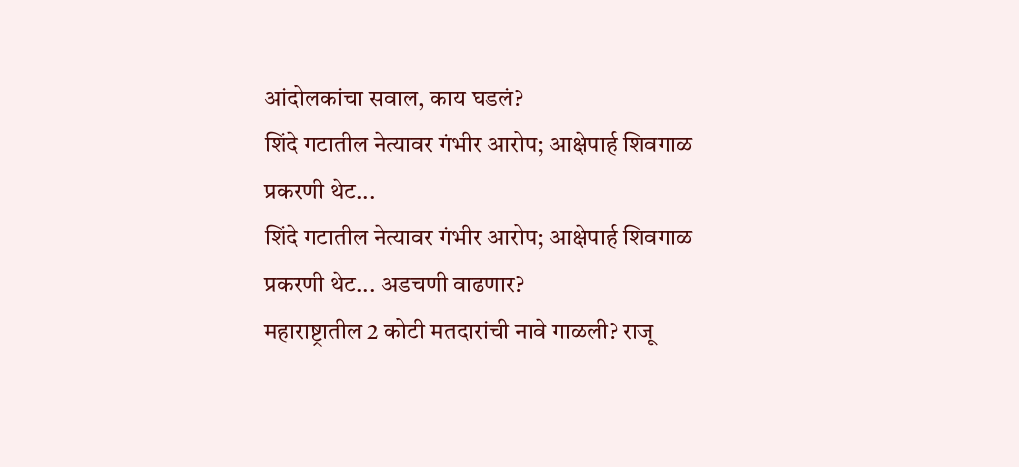आंदोलकांचा सवाल, काय घडलं?
शिंदे गटातील नेत्यावर गंभीर आरोप; आक्षेपार्ह शिवगाळ प्रकरणी थेट...
शिंदे गटातील नेत्यावर गंभीर आरोप; आक्षेपार्ह शिवगाळ प्रकरणी थेट... अडचणी वाढणार?
महाराष्ट्रातील 2 कोटी मतदारांची नावे गाळली? राजू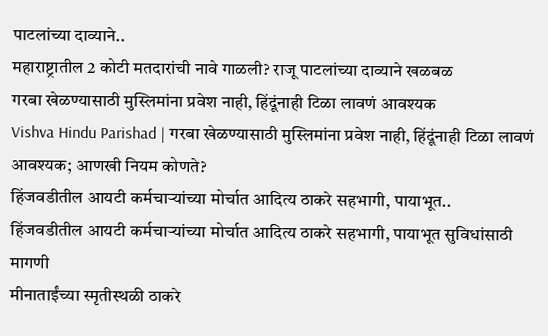पाटलांच्या दाव्याने..
महाराष्ट्रातील 2 कोटी मतदारांची नावे गाळली? राजू पाटलांच्या दाव्याने खळबळ
गरबा खेळण्यासाठी मुस्लिमांना प्रवेश नाही, हिंदूंनाही टिळा लावणं आवश्यक
Vishva Hindu Parishad | गरबा खेळण्यासाठी मुस्लिमांना प्रवेश नाही, हिंदूंनाही टिळा लावणं आवश्यक; आणखी नियम कोणते?
हिंजवडीतील आयटी कर्मचाऱ्यांच्या मोर्चात आदित्य ठाकरे सहभागी, पायाभूत..
हिंजवडीतील आयटी कर्मचाऱ्यांच्या मोर्चात आदित्य ठाकरे सहभागी, पायाभूत सुविधांसाठी मागणी
मीनाताईंच्या स्मृतीस्थळी ठाकरे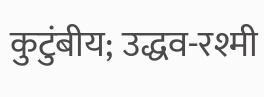कुटुंबीय; उद्धव-रश्मी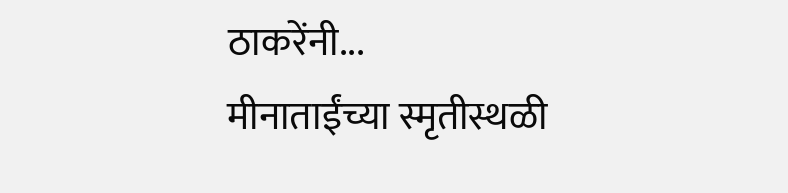ठाकरेंनी...
मीनाताईंच्या स्मृतीस्थळी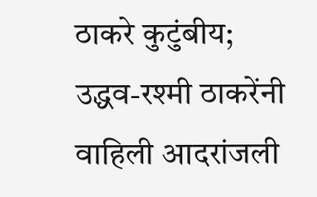ठाकरे कुटुंबीय; उद्धव-रश्मी ठाकरेंनी वाहिली आदरांजली